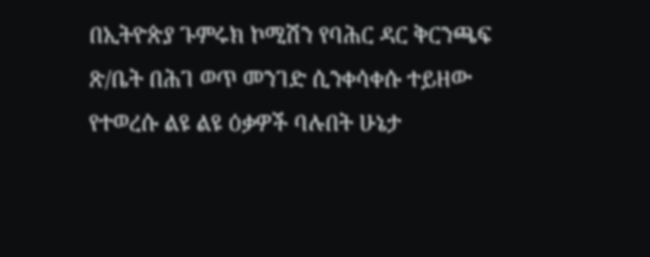በኢትዮጵያ ጉምሩክ ኮሚሽን የባሕር ዳር ቅርንጫፍ ጽ/ቤት በሕገ ወጥ መንገድ ሲንቀሳቀሱ ተይዘው የተወረሱ ልዩ ልዩ ዕቃዎች ባሉበት ሁኔታ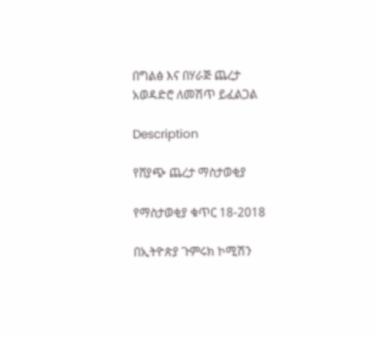በግልፅ እና በሃራጅ ጨረታ አወዳድሮ ለመሽጥ ይፈልጋል

Description

የሸያጭ ጨረታ ማስታወቂያ

የማስታወቂያ ቁጥር 18-2018

በኢትዮጵያ ጉምሩክ ኮሚሽን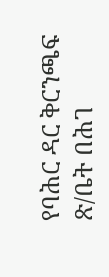የባሕር ዳር ቅርንጫፍ ጽ/ቤት በሕገ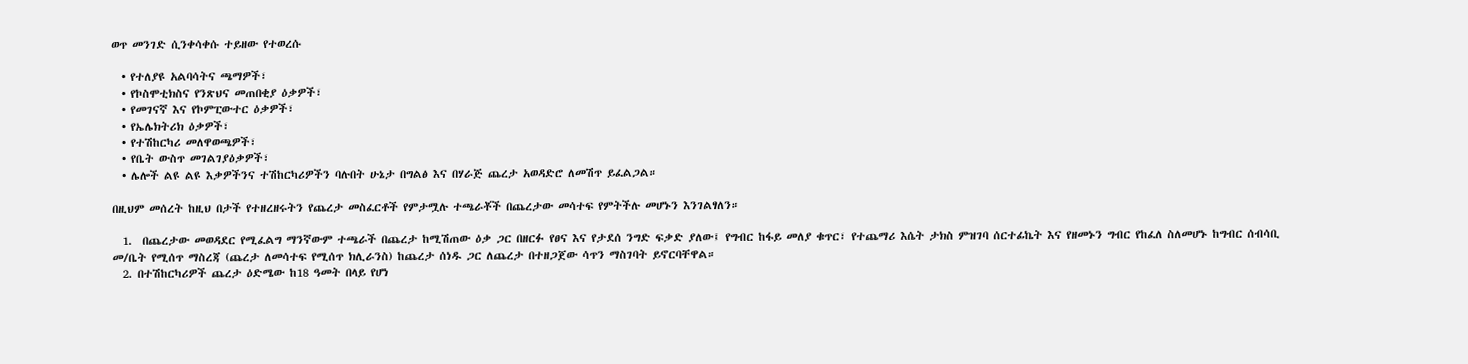ወጥ መንገድ ሲንቀሳቀሱ ተይዘው የተወረሱ

  • የተለያዩ አልባሳትና ጫማዎች፣
  • የኮስሞቲክስና የንጽህና መጠበቂያ ዕቃዎች፣
  • የመገናኛ እና የኮምፒውተር ዕቃዎች፣
  • የኤሌክትሪክ ዕቃዎች፣
  • የተሽከርካሪ መለዋወጫዎች፣
  • የቤት ውስጥ መገልገያዕቃዎች፣
  • ሌሎች ልዩ ልዩ እቃዎችንና ተሽከርካሪዎችን ባሉበት ሁኔታ በግልፅ እና በሃራጅ ጨረታ አወዳድሮ ለመሽጥ ይፈልጋል።

በዚህም መሰረት ከዚህ በታች የተዘረዘሩትን የጨረታ መስፈርቶች የምታሟሉ ተጫራቾች በጨረታው መሳተፍ የምትችሉ መሆኑን እንገልፃለን።

  1.  በጨረታው መወዳደር የሚፈልግ ማንኛውም ተጫራች በጨረታ ከሚሽጠው ዕቃ ጋር በዘርፉ የፀና እና የታደሰ ንግድ ፍቃድ ያለው፤ የግብር ከፋይ መለያ ቁጥር፣ የተጨማሪ እሴት ታክስ ምዝገባ ሰርተፊኬት እና የዘመኑን ግብር የከፈለ ስለመሆኑ ከግብር ሰብሳቢ መ/ቤት የሚሰጥ ማስረጃ (ጨረታ ለመሳተፍ የሚሰጥ ክሊራንስ) ከጨረታ ሰነዱ ጋር ለጨረታ በተዘጋጀው ሳጥን ማስገባት ይኖርባቸዋል።
  2. በተሽከርካሪዎች ጨረታ ዕድሜው ከ18 ዓመት በላይ የሆነ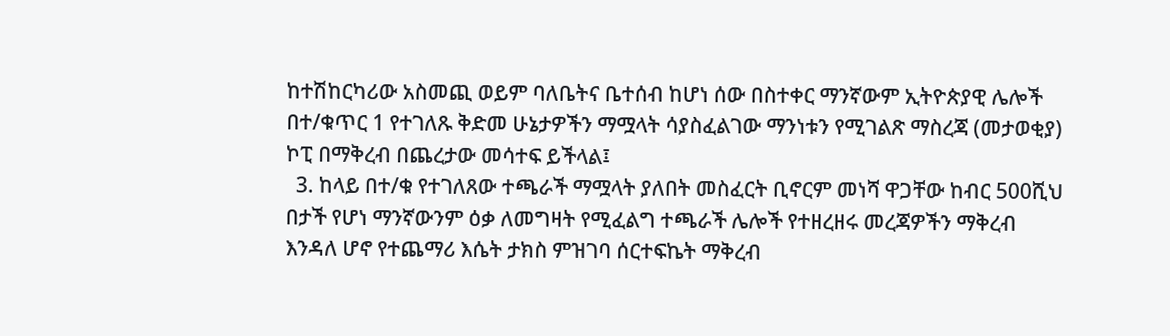ከተሽከርካሪው አስመጪ ወይም ባለቤትና ቤተሰብ ከሆነ ሰው በስተቀር ማንኛውም ኢትዮጵያዊ ሌሎች በተ/ቁጥር 1 የተገለጹ ቅድመ ሁኔታዎችን ማሟላት ሳያስፈልገው ማንነቱን የሚገልጽ ማስረጃ (መታወቂያ) ኮፒ በማቅረብ በጨረታው መሳተፍ ይችላል፤
  3. ከላይ በተ/ቁ የተገለጸው ተጫራች ማሟላት ያለበት መስፈርት ቢኖርም መነሻ ዋጋቸው ከብር 500ሺህ በታች የሆነ ማንኛውንም ዕቃ ለመግዛት የሚፈልግ ተጫራች ሌሎች የተዘረዘሩ መረጃዎችን ማቅረብ እንዳለ ሆኖ የተጨማሪ እሴት ታክስ ምዝገባ ሰርተፍኬት ማቅረብ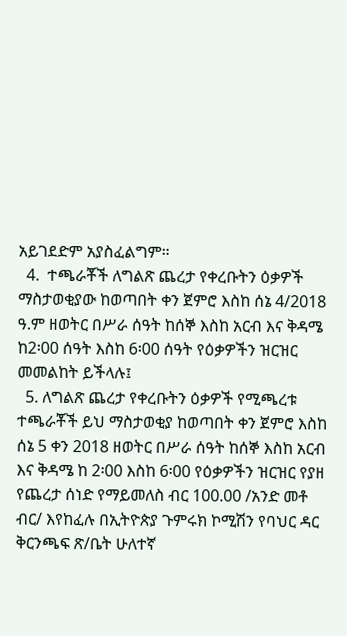አይገደድም አያስፈልግም።
  4.  ተጫራቾች ለግልጽ ጨረታ የቀረቡትን ዕቃዎች ማስታወቂያው ከወጣበት ቀን ጀምሮ እስከ ሰኔ 4/2018 ዓ.ም ዘወትር በሥራ ሰዓት ከሰኞ እስከ አርብ እና ቅዳሜ ከ2፡00 ሰዓት እስከ 6፡00 ሰዓት የዕቃዎችን ዝርዝር መመልከት ይችላሉ፤
  5. ለግልጽ ጨረታ የቀረቡትን ዕቃዎች የሚጫረቱ ተጫራቾች ይህ ማስታወቂያ ከወጣበት ቀን ጀምሮ እስከ ሰኔ 5 ቀን 2018 ዘወትር በሥራ ሰዓት ከሰኞ እስከ አርብ እና ቅዳሜ ከ 2፡00 እስከ 6፡00 የዕቃዎችን ዝርዝር የያዘ የጨረታ ሰነድ የማይመለስ ብር 100.00 /አንድ መቶ ብር/ እየከፈሉ በኢትዮጵያ ጉምሩክ ኮሚሽን የባህር ዳር ቅርንጫፍ ጽ/ቤት ሁለተኛ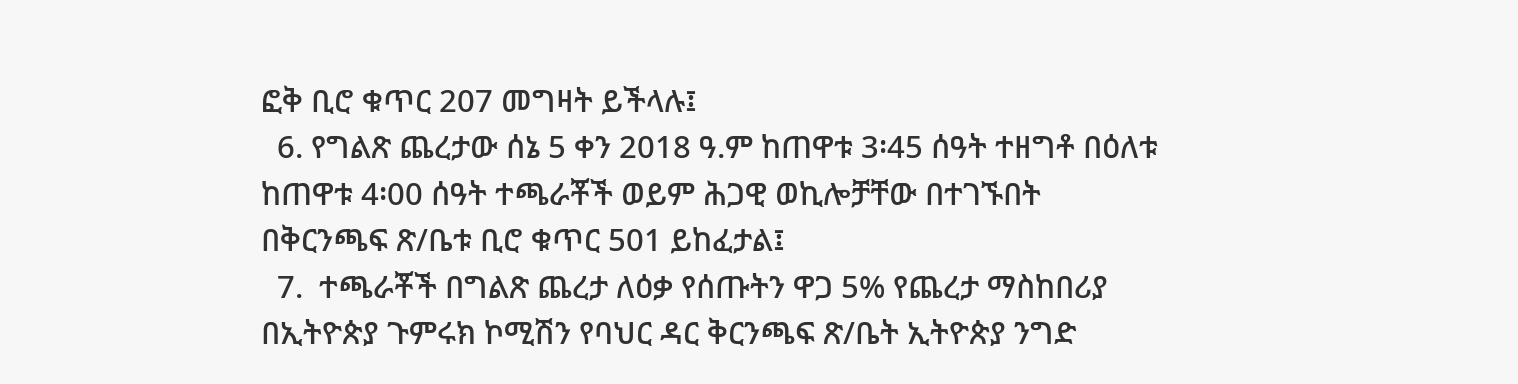ፎቅ ቢሮ ቁጥር 207 መግዛት ይችላሉ፤
  6. የግልጽ ጨረታው ሰኔ 5 ቀን 2018 ዓ.ም ከጠዋቱ 3፡45 ሰዓት ተዘግቶ በዕለቱ ከጠዋቱ 4፡00 ሰዓት ተጫራቾች ወይም ሕጋዊ ወኪሎቻቸው በተገኙበት በቅርንጫፍ ጽ/ቤቱ ቢሮ ቁጥር 501 ይከፈታል፤
  7.  ተጫራቾች በግልጽ ጨረታ ለዕቃ የሰጡትን ዋጋ 5% የጨረታ ማስከበሪያ በኢትዮጵያ ጉምሩክ ኮሚሽን የባህር ዳር ቅርንጫፍ ጽ/ቤት ኢትዮጵያ ንግድ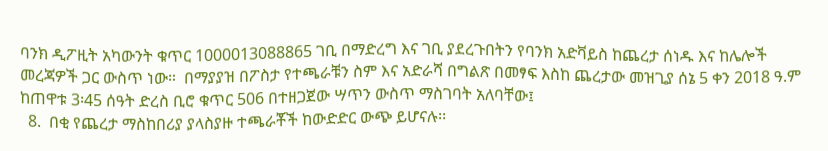ባንክ ዲፖዚት አካውንት ቁጥር 1000013088865 ገቢ በማድረግ እና ገቢ ያደረጉበትን የባንክ አድቫይስ ከጨረታ ሰነዱ እና ከሌሎች መረጃዎች ጋር ውስጥ ነው።  በማያያዝ በፖስታ የተጫራቹን ስም እና አድራሻ በግልጽ በመፃፍ እስከ ጨረታው መዝጊያ ሰኔ 5 ቀን 2018 ዓ.ም ከጠዋቱ 3፡45 ሰዓት ድረስ ቢሮ ቁጥር 506 በተዘጋጀው ሣጥን ውስጥ ማስገባት አለባቸው፤
  8.  በቂ የጨረታ ማስከበሪያ ያላስያዙ ተጫራቾች ከውድድር ውጭ ይሆናሉ፡፡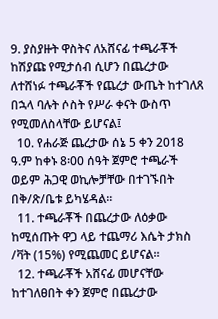9. ያስያዙት ዋስትና ለአሸናፊ ተጫራቾች ከሽያጩ የሚታሰብ ሲሆን በጨረታው ለተሸነፉ ተጫራቾች የጨረታ ውጤት ከተገለጸ በኋላ ባሉት ሶስት የሥራ ቀናት ውስጥ የሚመለስላቸው ይሆናል፤
  10. የሐራጅ ጨረታው ሰኔ 5 ቀን 2018 ዓ.ም ከቀኑ 8፡00 ሰዓት ጀምሮ ተጫራች ወይም ሕጋዊ ወኪሎቻቸው በተገኙበት በቅ/ጽ/ቤቱ ይካሄዳል፡፡
  11. ተጫራቾች በጨረታው ለዕቃው ከሚሰጡት ዋጋ ላይ ተጨማሪ እሴት ታክስ /ቫት (15%) የሚጨመር ይሆናል፡፡
  12. ተጫራቾች አሸናፊ መሆናቸው ከተገለፀበት ቀን ጀምሮ በጨረታው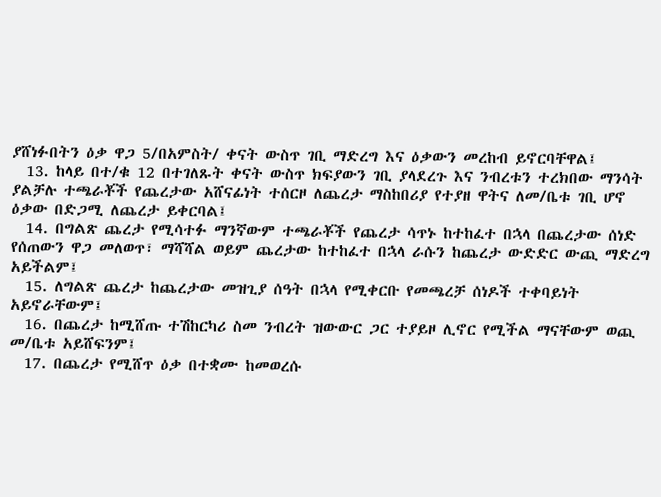ያሸነፉበትን ዕቃ ዋጋ 5/በአምስት/ ቀናት ውስጥ ገቢ ማድረግ እና ዕቃውን መረከብ ይኖርባቸዋል፤
  13. ከላይ በተ/ቁ 12 በተገለጹት ቀናት ውስጥ ክፍያውን ገቢ ያላደረጉ እና ንብረቱን ተረክበው ማንሳት ያልቻሉ ተጫራቾች የጨረታው አሸናፊነት ተሰርዞ ለጨረታ ማስከበሪያ የተያዘ ዋትና ለመ/ቤቱ ገቢ ሆኖ ዕቃው በድጋሚ ለጨረታ ይቀርባል፤
  14. በግልጽ ጨረታ የሚሳተፉ ማንኛውም ተጫራቾች የጨረታ ሳጥኑ ከተከፈተ በኋላ በጨረታው ሰነድ የሰጠውን ዋጋ መለወጥ፣ ማሻሻል ወይም ጨረታው ከተከፈተ በኋላ ራሱን ከጨረታ ውድድር ውጪ ማድረግ አይችልም፤
  15. ለግልጽ ጨረታ ከጨረታው መዝጊያ ሰዓት በኋላ የሚቀርቡ የመጫረቻ ሰነዶች ተቀባይነት አይኖራቸውም፤
  16. በጨረታ ከሚሸጡ ተሽከርካሪ ስመ ንብረት ዝውውር ጋር ተያይዞ ሊኖር የሚችል ማናቸውም ወጪ መ/ቤቱ አይሸፍንም፤
  17. በጨረታ የሚሸጥ ዕቃ በተቋሙ ከመወረሱ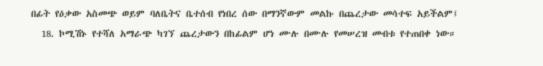በፊት የዕቃው አስመጭ ወይም ባለቤትና ቤተሰብ የነበረ ሰው በማንኛውም መልኩ በጨረታው መሳተፍ አይችልም፤
  18. ኮሚሽኑ የተሻለ አማራጭ ካገኘ ጨረታውን በከፊልም ሆነ ሙሉ በሙሉ የመሠረዝ መብቱ የተጠበቀ ነው።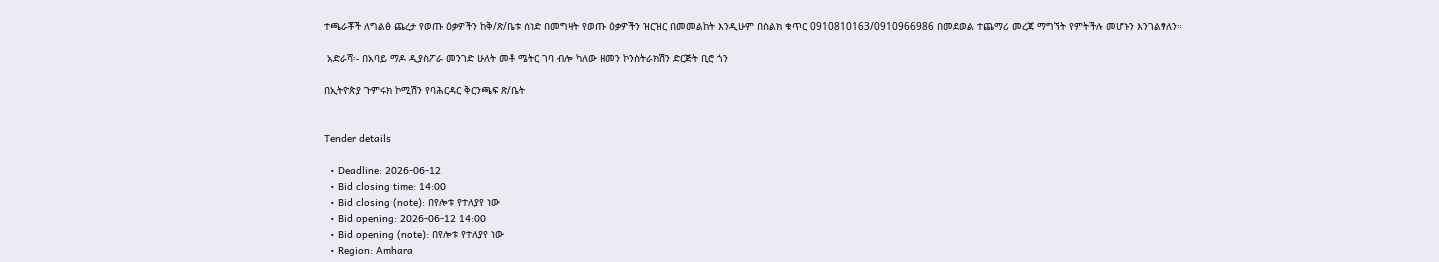ተጫራቾች ለግልፅ ጨረታ የወጡ ዕቃዎችን ከቅ/ጽ/ቤቱ ሰነድ በመግዛት የወጡ ዕቃዎችን ዝርዝር በመመልከት እንዲሁም በስልክ ቁጥር 0910810163/0910966986 በመደወል ተጨማሪ መረጃ ማግኘት የምትችሉ መሆኑን እንገልፃለን።

 አድራሻ፡- በአባይ ማዶ ዲያስፖራ መንገድ ሁለት መቶ ሜትር ገባ ብሎ ካለው ዘመን ኮንስትራክሽን ድርጅት ቢሮ ጎን

በኢትዮጵያ ጉምሩክ ኮሚሽን የባሕርዳር ቅርንጫፍ ጽ/ቤት


Tender details

  • Deadline: 2026-06-12
  • Bid closing time: 14:00
  • Bid closing (note): በየሎቱ የተለያየ ነው
  • Bid opening: 2026-06-12 14:00
  • Bid opening (note): በየሎቱ የተለያየ ነው
  • Region: Amhara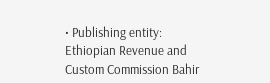• Publishing entity: Ethiopian Revenue and Custom Commission Bahir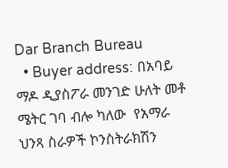Dar Branch Bureau
  • Buyer address: በአባይ ማዶ ዲያስፖራ መንገድ ሁለት መቶ ሜትር ገባ ብሎ ካለው  የአማራ ህንጻ ስራዎች ኮንስትራክሽን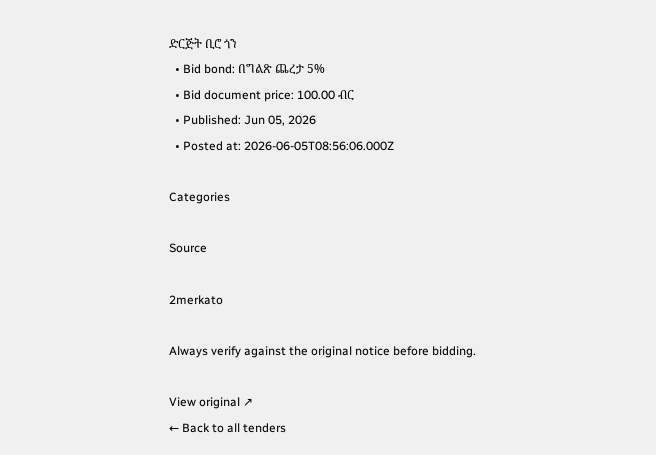ድርጅት ቢሮ ጎን
  • Bid bond: በግልጽ ጨረታ 5%
  • Bid document price: 100.00 ብር
  • Published: Jun 05, 2026
  • Posted at: 2026-06-05T08:56:06.000Z

Categories

Source

2merkato

Always verify against the original notice before bidding.

View original ↗
← Back to all tenders